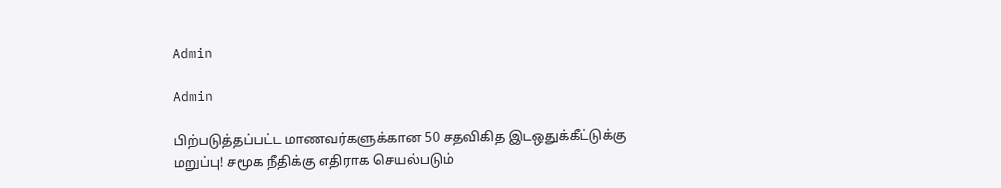Admin

Admin

பிற்படுத்தப்பட்ட மாணவர்களுக்கான 50 சதவிகித இடஒதுக்கீட்டுக்கு மறுப்பு! சமூக நீதிக்கு எதிராக செயல்படும்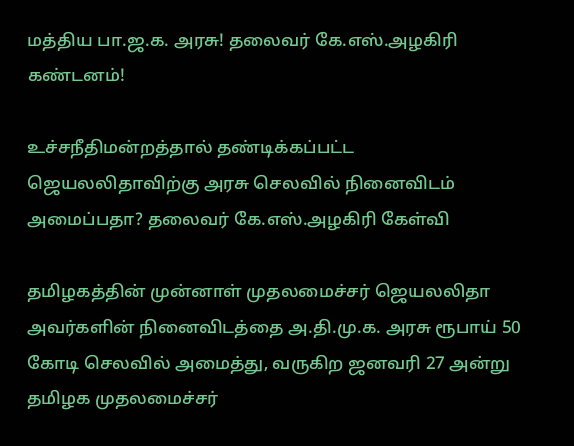மத்திய பா.ஜ.க. அரசு! தலைவர் கே.எஸ்.அழகிரி கண்டனம்!

உச்சநீதிமன்றத்தால் தண்டிக்கப்பட்ட ஜெயலலிதாவிற்கு அரசு செலவில் நினைவிடம் அமைப்பதா? தலைவர் கே.எஸ்.அழகிரி கேள்வி

தமிழகத்தின் முன்னாள் முதலமைச்சர் ஜெயலலிதா அவர்களின் நினைவிடத்தை அ.தி.மு.க. அரசு ரூபாய் 50 கோடி செலவில் அமைத்து, வருகிற ஜனவரி 27 அன்று தமிழக முதலமைச்சர்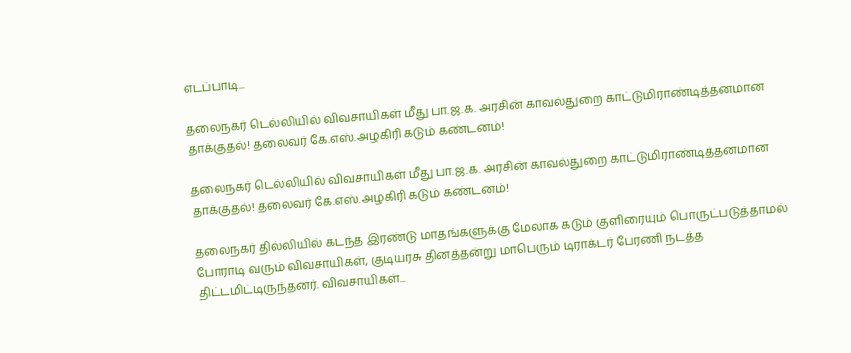எடப்பாடி...

தலைநகர் டெல்லியில் விவசாயிகள் மீது பா.ஜ.க. அரசின் காவல்துறை காட்டுமிராண்டித்தனமான தாக்குதல்! தலைவர் கே.எஸ்.அழகிரி கடும் கண்டனம்!

தலைநகர் டெல்லியில் விவசாயிகள் மீது பா.ஜ.க. அரசின் காவல்துறை காட்டுமிராண்டித்தனமான தாக்குதல்! தலைவர் கே.எஸ்.அழகிரி கடும் கண்டனம்!

தலைநகர் தில்லியில் கடந்த இரண்டு மாதங்களுக்கு மேலாக கடும் குளிரையும் பொருட்படுத்தாமல் போராடி வரும் விவசாயிகள், குடியரசு தினத்தன்று மாபெரும் டிராக்டர் பேரணி நடத்த திட்டமிட்டிருந்தனர். விவசாயிகள்...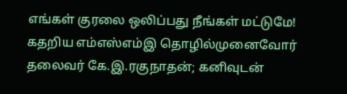எங்கள் குரலை ஒலிப்பது நீங்கள் மட்டுமே! கதறிய எம்எஸ்எம்இ தொழில்முனைவோர் தலைவர் கே.இ.ரகுநாதன்; கனிவுடன்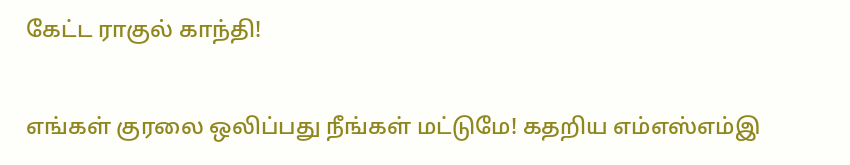கேட்ட ராகுல் காந்தி!

எங்கள் குரலை ஒலிப்பது நீங்கள் மட்டுமே! கதறிய எம்எஸ்எம்இ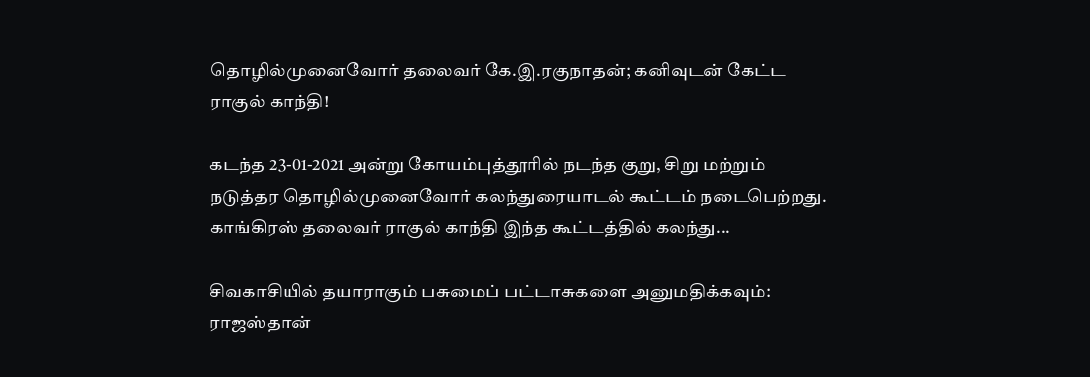தொழில்முனைவோர் தலைவர் கே.இ.ரகுநாதன்; கனிவுடன் கேட்ட ராகுல் காந்தி!

கடந்த 23-01-2021 அன்று கோயம்புத்தூரில் நடந்த குறு, சிறு மற்றும் நடுத்தர தொழில்முனைவோர் கலந்துரையாடல் கூட்டம் நடைபெற்றது. காங்கிரஸ் தலைவர் ராகுல் காந்தி இந்த கூட்டத்தில் கலந்து...

சிவகாசியில் தயாராகும் பசுமைப் பட்டாசுகளை அனுமதிக்கவும்: ராஜஸ்தான்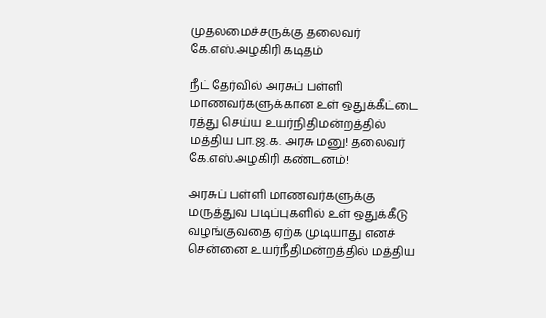முதலமைச்சருக்கு தலைவர் கே.எஸ்.அழகிரி கடிதம்

நீட் தேர்வில் அரசுப் பள்ளி மாணவர்களுக்கான உள் ஒதுக்கீட்டை ரத்து செய்ய உயர்நிதிமன்றத்தில் மத்திய பா.ஜ.க. அரசு மனு! தலைவர் கே.எஸ்.அழகிரி கண்டனம்!

அரசுப் பள்ளி மாணவர்களுக்கு மருத்துவ படிப்புகளில் உள் ஒதுக்கீடு வழங்குவதை ஏற்க முடியாது எனச் சென்னை உயர்நீதிமன்றத்தில் மத்திய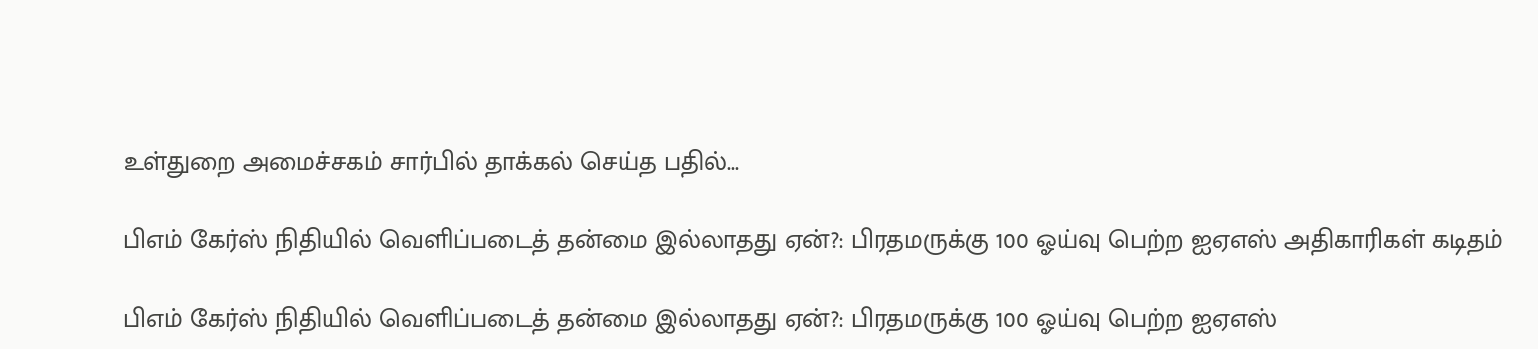உள்துறை அமைச்சகம் சார்பில் தாக்கல் செய்த பதில்...

பிஎம் கேர்ஸ் நிதியில் வெளிப்படைத் தன்மை இல்லாதது ஏன்?: பிரதமருக்கு 100 ஓய்வு பெற்ற ஐஏஎஸ் அதிகாரிகள் கடிதம்

பிஎம் கேர்ஸ் நிதியில் வெளிப்படைத் தன்மை இல்லாதது ஏன்?: பிரதமருக்கு 100 ஓய்வு பெற்ற ஐஏஎஸ்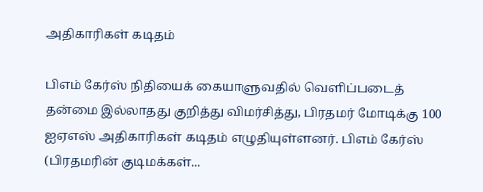அதிகாரிகள் கடிதம்

பிஎம் கேர்ஸ் நிதியைக் கையாளுவதில் வெளிப்படைத் தன்மை இல்லாதது குறித்து விமர்சித்து, பிரதமர் மோடிக்கு 100 ஐஏஎஸ் அதிகாரிகள் கடிதம் எழுதியுள்ளனர். பிஎம் கேர்ஸ் (பிரதமரின் குடிமக்கள்...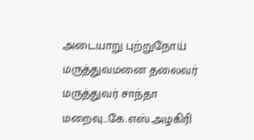அடையாறு புற்றுநோய் மருத்துவமனை தலைவர் மருத்துவர் சாந்தா மறைவு…கே.எஸ்.அழகிரி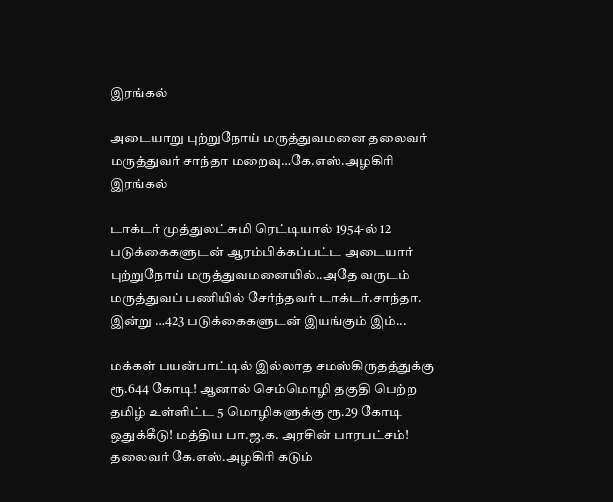இரங்கல்

அடையாறு புற்றுநோய் மருத்துவமனை தலைவர் மருத்துவர் சாந்தா மறைவு…கே.எஸ்.அழகிரி இரங்கல்

டாக்டர் முத்துலட்சுமி ரெட்டியால் 1954-ல் 12 படுக்கைகளுடன் ஆரம்பிக்கப்பட்ட அடையார் புற்றுநோய் மருத்துவமனையில்..அதே வருடம் மருத்துவப் பணியில் சேர்ந்தவர் டாக்டர்.சாந்தா. இன்று …423 படுக்கைகளுடன் இயங்கும் இம்...

மக்கள் பயன்பாட்டில் இல்லாத சமஸ்கிருதத்துக்கு ரூ.644 கோடி! ஆனால் செம்மொழி தகுதி பெற்ற தமிழ் உள்ளிட்ட 5 மொழிகளுக்கு ரூ.29 கோடி ஒதுக்கீடு! மத்திய பா.ஜ.க. அரசின் பாரபட்சம்! தலைவர் கே.எஸ்.அழகிரி கடும்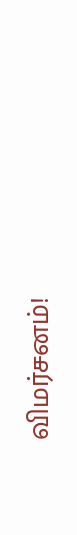விமர்சனம்!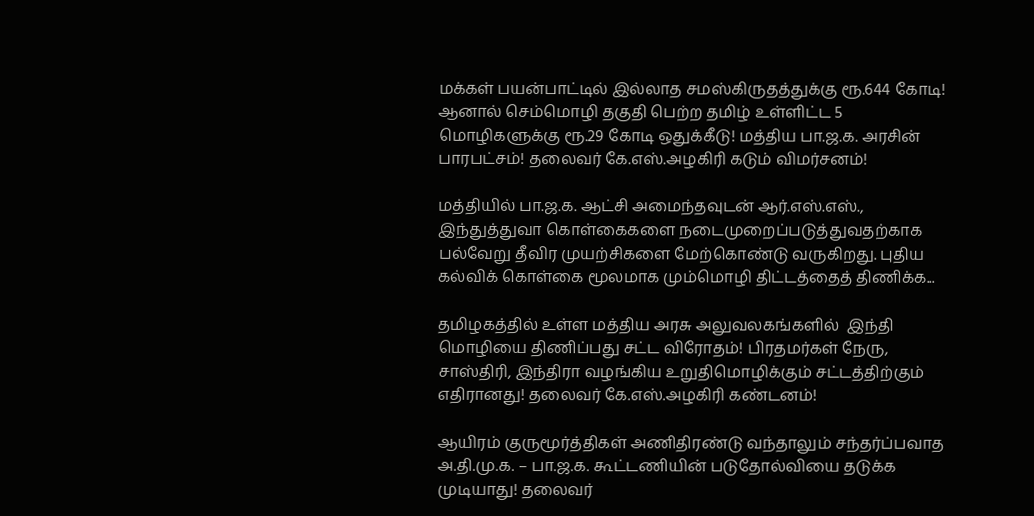மக்கள் பயன்பாட்டில் இல்லாத சமஸ்கிருதத்துக்கு ரூ.644 கோடி! ஆனால் செம்மொழி தகுதி பெற்ற தமிழ் உள்ளிட்ட 5 மொழிகளுக்கு ரூ.29 கோடி ஒதுக்கீடு! மத்திய பா.ஜ.க. அரசின் பாரபட்சம்! தலைவர் கே.எஸ்.அழகிரி கடும் விமர்சனம்!

மத்தியில் பா.ஜ.க. ஆட்சி அமைந்தவுடன் ஆர்.எஸ்.எஸ்., இந்துத்துவா கொள்கைகளை நடைமுறைப்படுத்துவதற்காக பல்வேறு தீவிர முயற்சிகளை மேற்கொண்டு வருகிறது. புதிய கல்விக் கொள்கை மூலமாக மும்மொழி திட்டத்தைத் திணிக்க...

தமிழகத்தில் உள்ள மத்திய அரசு அலுவலகங்களில்  இந்தி மொழியை திணிப்பது சட்ட விரோதம்! பிரதமர்கள் நேரு, சாஸ்திரி, இந்திரா வழங்கிய உறுதிமொழிக்கும் சட்டத்திற்கும் எதிரானது! தலைவர் கே.எஸ்.அழகிரி கண்டனம்!

ஆயிரம் குருமூர்த்திகள் அணிதிரண்டு வந்தாலும் சந்தர்ப்பவாத அ.தி.மு.க. – பா.ஜ.க. கூட்டணியின் படுதோல்வியை தடுக்க முடியாது! தலைவர்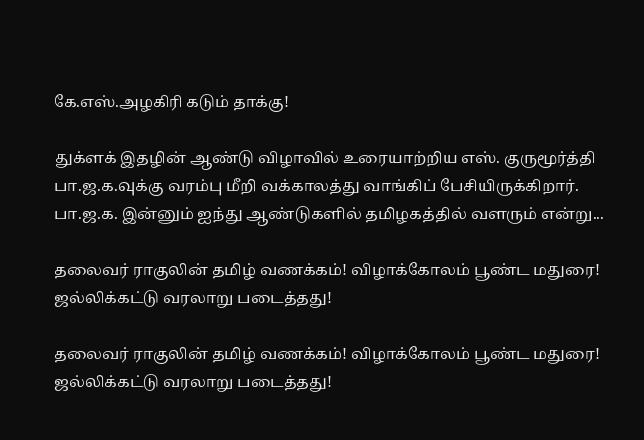கே.எஸ்.அழகிரி கடும் தாக்கு!

துக்ளக் இதழின் ஆண்டு விழாவில் உரையாற்றிய எஸ். குருமூர்த்தி பா.ஜ.க.வுக்கு வரம்பு மீறி வக்காலத்து வாங்கிப் பேசியிருக்கிறார். பா.ஜ.க. இன்னும் ஐந்து ஆண்டுகளில் தமிழகத்தில் வளரும் என்று...

தலைவர் ராகுலின் தமிழ் வணக்கம்! விழாக்கோலம் பூண்ட மதுரை! ஜல்லிக்கட்டு வரலாறு படைத்தது!

தலைவர் ராகுலின் தமிழ் வணக்கம்! விழாக்கோலம் பூண்ட மதுரை! ஜல்லிக்கட்டு வரலாறு படைத்தது!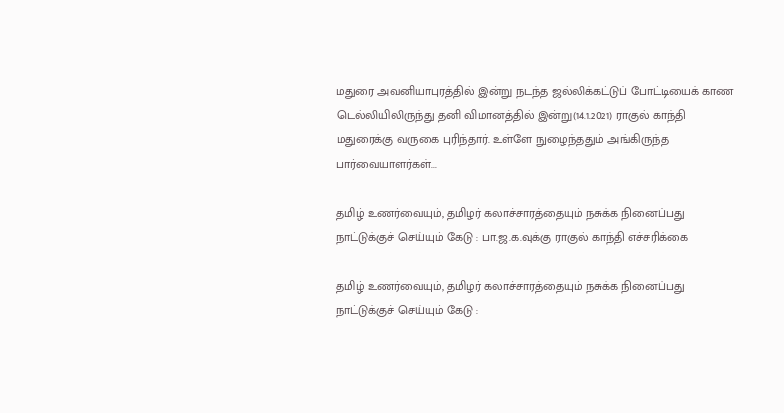மதுரை அவனியாபுரத்தில் இன்று நடந்த ஜல்லிக்கட்டுப் போட்டியைக் காண டெல்லியிலிருந்து தனி விமானத்தில் இன்று(14.1.2021) ராகுல் காந்தி மதுரைக்கு வருகை புரிந்தார். உள்ளே நுழைந்ததும் அங்கிருந்த பார்வையாளர்கள்...

தமிழ் உணர்வையும், தமிழர் கலாச்சாரத்தையும் நசுக்க நினைப்பது நாட்டுக்குச் செய்யும் கேடு : பா.ஜ.க.வுக்கு ராகுல் காந்தி எச்சரிக்கை

தமிழ் உணர்வையும், தமிழர் கலாச்சாரத்தையும் நசுக்க நினைப்பது நாட்டுக்குச் செய்யும் கேடு :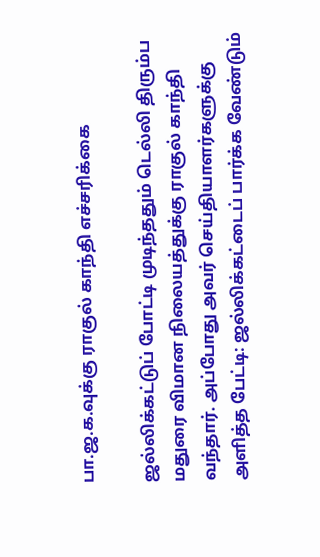பா.ஜ.க.வுக்கு ராகுல் காந்தி எச்சரிக்கை

ஜல்லிக்கட்டுப் போட்டி முடிந்ததும் டெல்லி திரும்ப மதுரை விமான நிலையத்துக்கு ராகுல் காந்தி வந்தார். அப்போது அவர் செய்தியாளர்களுக்கு அளித்த பேட்டி: ஜல்லிக்கட்டைப் பார்க்க வேண்டும்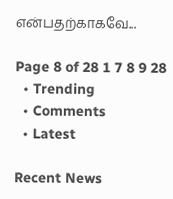என்பதற்காகவே...

Page 8 of 28 1 7 8 9 28
  • Trending
  • Comments
  • Latest

Recent News